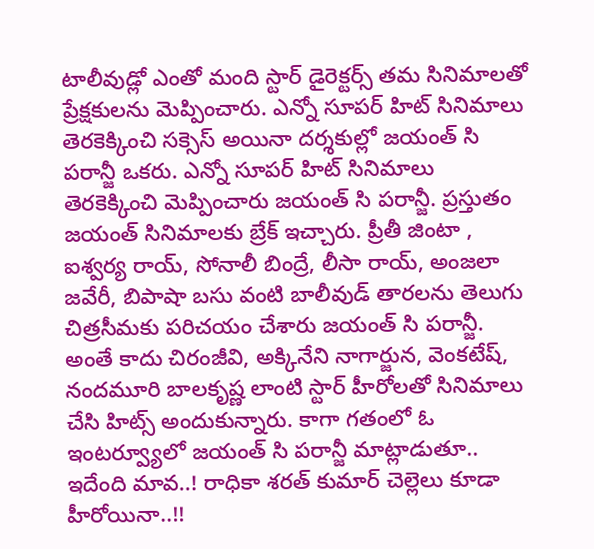టాలీవుడ్లో ఎంతో మంది స్టార్ డైరెక్టర్స్ తమ సినిమాలతో ప్రేక్షకులను మెప్పించారు. ఎన్నో సూపర్ హిట్ సినిమాలు తెరకెక్కించి సక్సెస్ అయినా దర్శకుల్లో జయంత్ సి పరాన్జీ ఒకరు. ఎన్నో సూపర్ హిట్ సినిమాలు తెరకెక్కించి మెప్పించారు జయంత్ సి పరాన్జీ. ప్రస్తుతం జయంత్ సినిమాలకు బ్రేక్ ఇచ్చారు. ప్రీతీ జింటా , ఐశ్వర్య రాయ్, సోనాలీ బింద్రే, లీసా రాయ్, అంజలా జవేరీ, బిపాషా బసు వంటి బాలీవుడ్ తారలను తెలుగు చిత్రసీమకు పరిచయం చేశారు జయంత్ సి పరాన్జీ. అంతే కాదు చిరంజీవి, అక్కినేని నాగార్జున, వెంకటేష్, నందమూరి బాలకృష్ణ లాంటి స్టార్ హీరోలతో సినిమాలు చేసి హిట్స్ అందుకున్నారు. కాగా గతంలో ఓ ఇంటర్వ్యూలో జయంత్ సి పరాన్జీ మాట్లాడుతూ..
ఇదేంది మావ..! రాధికా శరత్ కుమార్ చెల్లెలు కూడా హీరోయినా..!!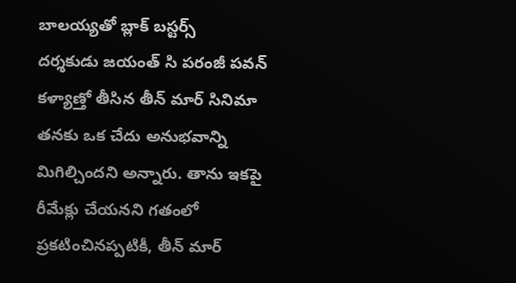బాలయ్యతో బ్లాక్ బస్టర్స్
దర్శకుడు జయంత్ సి పరంజీ పవన్ కళ్యాణ్తో తీసిన తీన్ మార్ సినిమా తనకు ఒక చేదు అనుభవాన్ని మిగిల్చిందని అన్నారు. తాను ఇకపై రీమేక్లు చేయనని గతంలో ప్రకటించినప్పటికీ, తీన్ మార్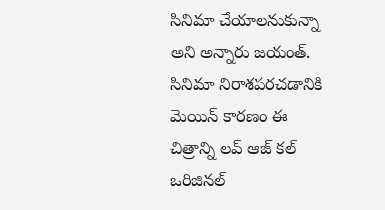సినిమా చేయాలనుకున్నా అని అన్నారు జయంత్. సినిమా నిరాశపరచడానికి మెయిన్ కారణం ఈ చిత్రాన్ని లవ్ ఆజ్ కల్ ఒరిజినల్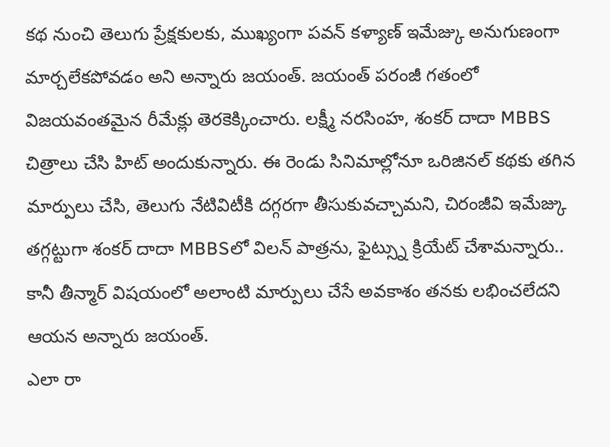కథ నుంచి తెలుగు ప్రేక్షకులకు, ముఖ్యంగా పవన్ కళ్యాణ్ ఇమేజ్కు అనుగుణంగా మార్చలేకపోవడం అని అన్నారు జయంత్. జయంత్ పరంజీ గతంలో విజయవంతమైన రీమేక్లు తెరకెక్కించారు. లక్ష్మీ నరసింహ, శంకర్ దాదా MBBS చిత్రాలు చేసి హిట్ అందుకున్నారు. ఈ రెండు సినిమాల్లోనూ ఒరిజినల్ కథకు తగిన మార్పులు చేసి, తెలుగు నేటివిటీకి దగ్గరగా తీసుకువచ్చామని, చిరంజీవి ఇమేజ్కు తగ్గట్టుగా శంకర్ దాదా MBBSలో విలన్ పాత్రను, ఫైట్స్ను క్రియేట్ చేశామన్నారు.. కానీ తీన్మార్ విషయంలో అలాంటి మార్పులు చేసే అవకాశం తనకు లభించలేదని ఆయన అన్నారు జయంత్.
ఎలా రా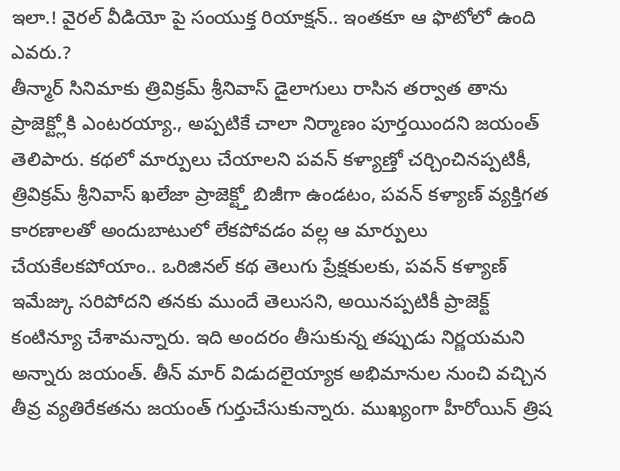ఇలా.! వైరల్ వీడియో పై సంయుక్త రియాక్షన్.. ఇంతకూ ఆ ఫొటోలో ఉంది ఎవరు.?
తీన్మార్ సినిమాకు త్రివిక్రమ్ శ్రీనివాస్ డైలాగులు రాసిన తర్వాత తాను ప్రాజెక్ట్లోకి ఎంటరయ్యా., అప్పటికే చాలా నిర్మాణం పూర్తయిందని జయంత్ తెలిపారు. కథలో మార్పులు చేయాలని పవన్ కళ్యాణ్తో చర్చించినప్పటికీ, త్రివిక్రమ్ శ్రీనివాస్ ఖలేజా ప్రాజెక్ట్తో బిజీగా ఉండటం, పవన్ కళ్యాణ్ వ్యక్తిగత కారణాలతో అందుబాటులో లేకపోవడం వల్ల ఆ మార్పులు చేయకేలకపోయాం.. ఒరిజినల్ కథ తెలుగు ప్రేక్షకులకు, పవన్ కళ్యాణ్ ఇమేజ్కు సరిపోదని తనకు ముందే తెలుసని, అయినప్పటికీ ప్రాజెక్ట్ కంటిన్యూ చేశామన్నారు. ఇది అందరం తీసుకున్న తప్పుడు నిర్ణయమని అన్నారు జయంత్. తీన్ మార్ విడుదలైయ్యాక అభిమానుల నుంచి వచ్చిన తీవ్ర వ్యతిరేకతను జయంత్ గుర్తుచేసుకున్నారు. ముఖ్యంగా హీరోయిన్ త్రిష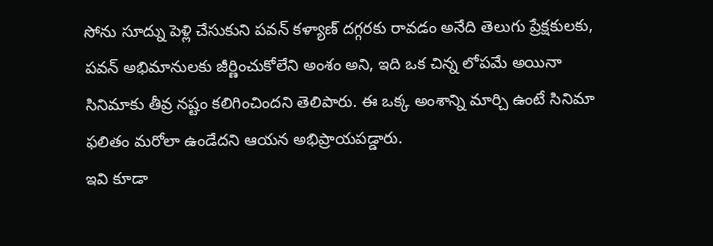సోను సూద్ను పెళ్లి చేసుకుని పవన్ కళ్యాణ్ దగ్గరకు రావడం అనేది తెలుగు ప్రేక్షకులకు, పవన్ అభిమానులకు జీర్ణించుకోలేని అంశం అని, ఇది ఒక చిన్న లోపమే అయినా సినిమాకు తీవ్ర నష్టం కలిగించిందని తెలిపారు. ఈ ఒక్క అంశాన్ని మార్చి ఉంటే సినిమా ఫలితం మరోలా ఉండేదని ఆయన అభిప్రాయపడ్డారు.
ఇవి కూడా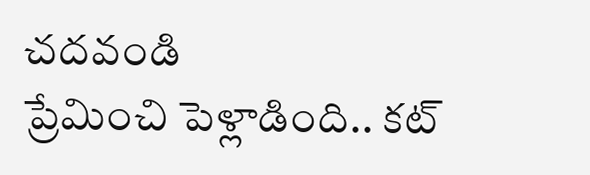చదవండి
ప్రేమించి పెళ్లాడింది.. కట్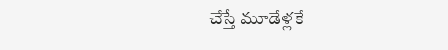చేస్తే మూడేళ్లకే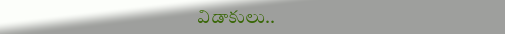విడాకులు..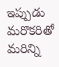ఇప్పుడు మరొకరితో
మరిన్ని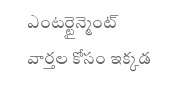ఎంటర్టైన్మెంట్ వార్తల కోసం ఇక్కడ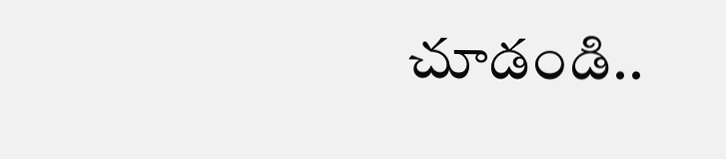చూడండి..